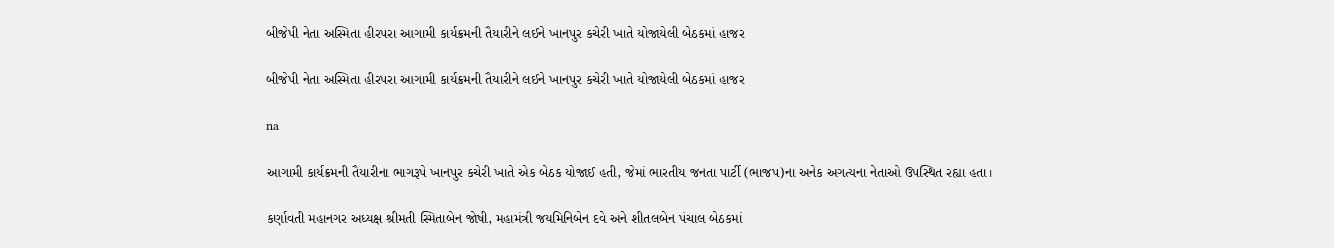બીજેપી નેતા અસ્મિતા હીરપરા આગામી કાર્યક્રમની તૈયારીને લઈને ખાનપુર કચેરી ખાતે યોજાયેલી બેઠકમાં હાજર

બીજેપી નેતા અસ્મિતા હીરપરા આગામી કાર્યક્રમની તૈયારીને લઈને ખાનપુર કચેરી ખાતે યોજાયેલી બેઠકમાં હાજર

na

આગામી કાર્યક્રમની તૈયારીના ભાગરૂપે ખાનપુર કચેરી ખાતે એક બેઠક યોજાઈ હતી, જેમાં ભારતીય જનતા પાર્ટી (ભાજપ)ના અનેક અગત્યના નેતાઓ ઉપસ્થિત રહ્યા હતા।

કર્ણાવતી મહાનગર અધ્યક્ષ શ્રીમતી સ્મિતાબેન જોષી, મહામંત્રી જયમિનિબેન દવે અને શીતલબેન પંચાલ બેઠકમાં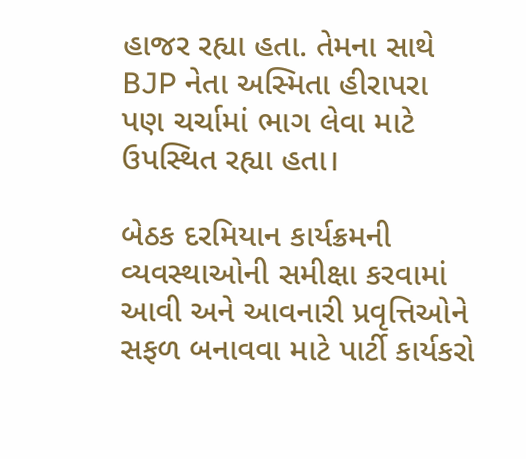હાજર રહ્યા હતા. તેમના સાથે BJP નેતા અસ્મિતા હીરાપરા પણ ચર્ચામાં ભાગ લેવા માટે ઉપસ્થિત રહ્યા હતા।

બેઠક દરમિયાન કાર્યક્રમની વ્યવસ્થાઓની સમીક્ષા કરવામાં આવી અને આવનારી પ્રવૃત્તિઓને સફળ બનાવવા માટે પાર્ટી કાર્યકરો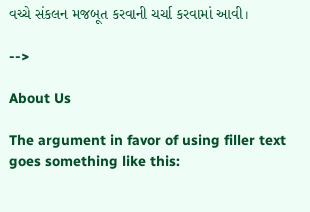વચ્ચે સંકલન મજબૂત કરવાની ચર્ચા કરવામાં આવી।

-->

About Us

The argument in favor of using filler text goes something like this: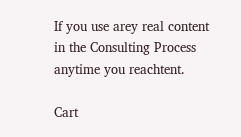If you use arey real content in the Consulting Process anytime you reachtent.

Cart